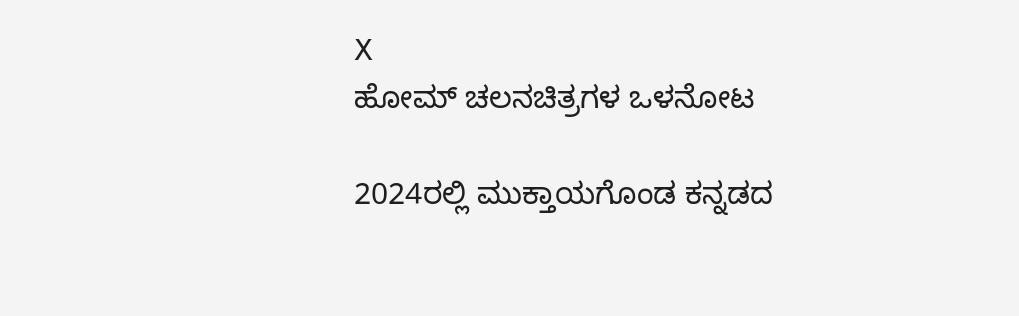X
ಹೋಮ್ ಚಲನಚಿತ್ರಗಳ ಒಳನೋಟ

2024ರಲ್ಲಿ ಮುಕ್ತಾಯಗೊಂಡ ಕನ್ನಡದ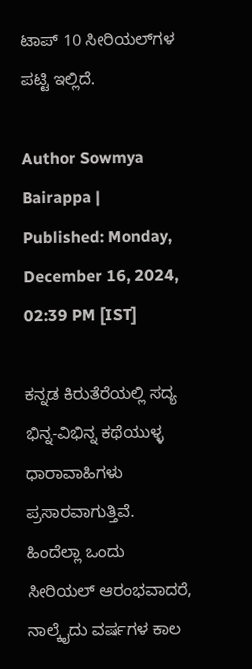ಟಾಪ್ 10 ಸೀರಿಯಲ್‌ಗಳ ಪಟ್ಟಿ ಇಲ್ಲಿದೆ.

Author Sowmya Bairappa | Published: Monday, December 16, 2024, 02:39 PM [IST]

ಕನ್ನಡ ಕಿರುತೆರೆಯಲ್ಲಿ ಸದ್ಯ ಭಿನ್ನ-ವಿಭಿನ್ನ ಕಥೆಯುಳ್ಳ ಧಾರಾವಾಹಿಗಳು ಪ್ರಸಾರವಾಗುತ್ತಿವೆ. ಹಿಂದೆಲ್ಲಾ ಒಂದು ಸೀರಿಯಲ್ ಆರಂಭವಾದರೆ, ನಾಲ್ಕೈದು ವರ್ಷಗಳ ಕಾಲ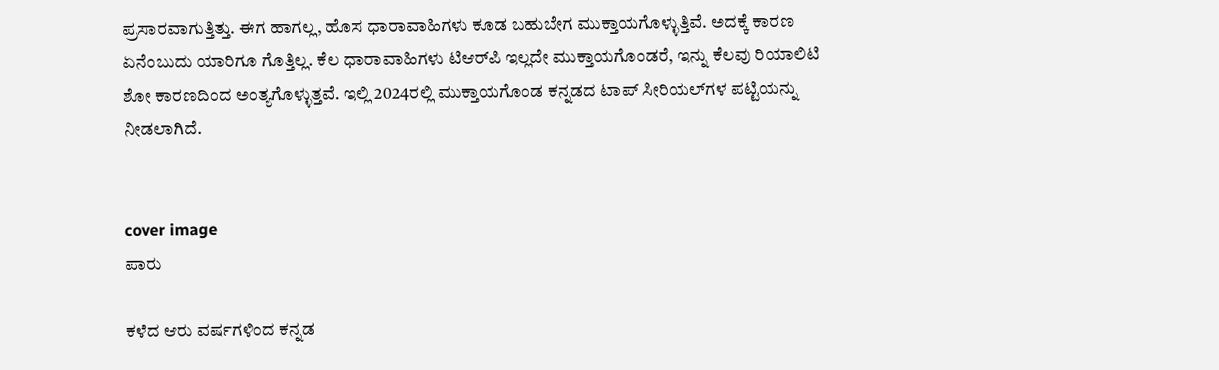ಪ್ರಸಾರವಾಗುತ್ತಿತ್ತು. ಈಗ ಹಾಗಲ್ಲ, ಹೊಸ ಧಾರಾವಾಹಿಗಳು ಕೂಡ ಬಹುಬೇಗ ಮುಕ್ತಾಯಗೊಳ್ಳುತ್ತಿವೆ. ಅದಕ್ಕೆ ಕಾರಣ ಏನೆಂಬುದು ಯಾರಿಗೂ ಗೊತ್ತಿಲ್ಲ. ಕೆಲ ಧಾರಾವಾಹಿಗಳು ಟಿಆರ್‌ಪಿ ಇಲ್ಲದೇ ಮುಕ್ತಾಯಗೊಂಡರೆ, ಇನ್ನು ಕೆಲವು ರಿಯಾಲಿಟಿ ಶೋ ಕಾರಣದಿಂದ ಅಂತ್ಯಗೊಳ್ಳುತ್ತವೆ. ಇಲ್ಲಿ 2024ರಲ್ಲಿ ಮುಕ್ತಾಯಗೊಂಡ ಕನ್ನಡದ ಟಾಪ್ ಸೀರಿಯಲ್‌ಗಳ ಪಟ್ಟಿಯನ್ನು ನೀಡಲಾಗಿದೆ.


cover image
ಪಾರು

ಕಳೆದ ಆರು ವರ್ಷಗಳಿಂದ ಕನ್ನಡ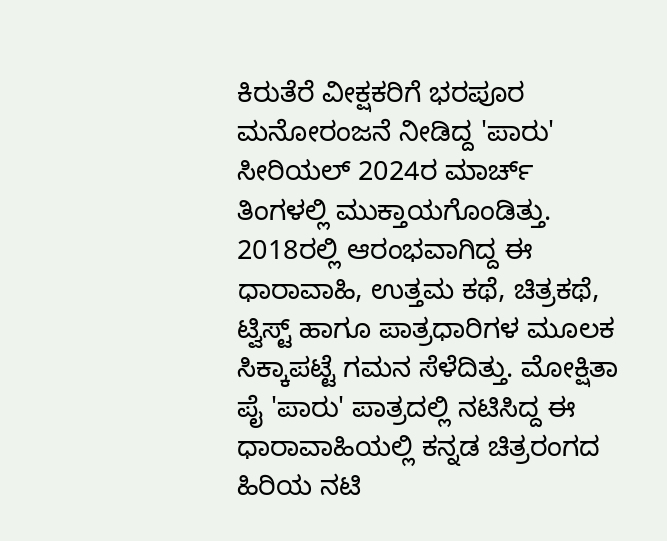ಕಿರುತೆರೆ ವೀಕ್ಷಕರಿಗೆ ಭರಪೂರ ಮನೋರಂಜನೆ ನೀಡಿದ್ದ 'ಪಾರು' ಸೀರಿಯಲ್ 2024ರ ಮಾರ್ಚ್‌ ತಿಂಗಳಲ್ಲಿ ಮುಕ್ತಾಯಗೊಂಡಿತ್ತು.  2018ರಲ್ಲಿ ಆರಂಭವಾಗಿದ್ದ ಈ ಧಾರಾವಾಹಿ, ಉತ್ತಮ ಕಥೆ, ಚಿತ್ರಕಥೆ, ಟ್ವಿಸ್ಟ್ ಹಾಗೂ ಪಾತ್ರಧಾರಿಗಳ ಮೂಲಕ ಸಿಕ್ಕಾಪಟ್ಟೆ ಗಮನ ಸೆಳೆದಿತ್ತು. ಮೋಕ್ಷಿತಾ ಪೈ 'ಪಾರು' ಪಾತ್ರದಲ್ಲಿ ನಟಿಸಿದ್ದ ಈ ಧಾರಾವಾಹಿಯಲ್ಲಿ ಕನ್ನಡ ಚಿತ್ರರಂಗದ ಹಿರಿಯ ನಟಿ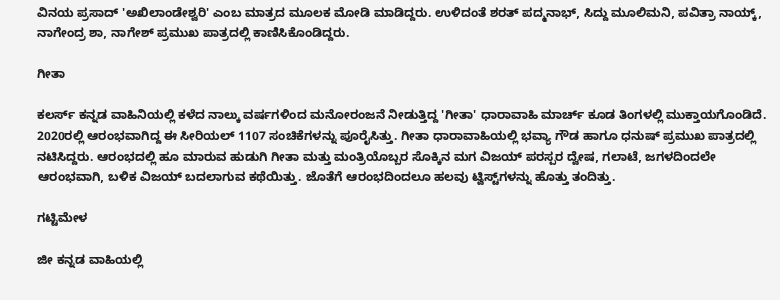ವಿನಯ ಪ್ರಸಾದ್ 'ಅಖಿಲಾಂಡೇಶ್ವರಿ' ಎಂಬ ಮಾತ್ರದ ಮೂಲಕ ಮೋಡಿ ಮಾಡಿದ್ದರು. ಉಳಿದಂತೆ ಶರತ್ ಪದ್ಮನಾಭ್, ಸಿದ್ದು ಮೂಲಿಮನಿ, ಪವಿತ್ರಾ ನಾಯ್ಕ್, ನಾಗೇಂದ್ರ ಶಾ, ನಾಗೇಶ್ ಪ್ರಮುಖ ಪಾತ್ರದಲ್ಲಿ ಕಾಣಿಸಿಕೊಂಡಿದ್ದರು.

ಗೀತಾ

ಕಲರ್ಸ್ ಕನ್ನಡ ವಾಹಿನಿಯಲ್ಲಿ ಕಳೆದ ನಾಲ್ಕು ವರ್ಷಗಳಿಂದ ಮನೋರಂಜನೆ ನೀಡುತ್ತಿದ್ದ 'ಗೀತಾ' ಧಾರಾವಾಹಿ ಮಾರ್ಚ್ ಕೂಡ ತಿಂಗಳಲ್ಲಿ ಮುಕ್ತಾಯಗೊಂಡಿದೆ. 2020ರಲ್ಲಿ ಆರಂಭವಾಗಿದ್ದ ಈ ಸೀರಿಯಲ್ 1107 ಸಂಚಿಕೆಗಳನ್ನು ಪೂರೈಸಿತ್ತು. ಗೀತಾ ಧಾರಾವಾಹಿಯಲ್ಲಿ ಭವ್ಯಾ ಗೌಡ ಹಾಗೂ ಧನುಷ್ ಪ್ರಮುಖ ಪಾತ್ರದಲ್ಲಿ ನಟಿಸಿದ್ದರು. ಆರಂಭದಲ್ಲಿ ಹೂ ಮಾರುವ ಹುಡುಗಿ ಗೀತಾ ಮತ್ತು ಮಂತ್ರಿಯೊಬ್ಬರ ಸೊಕ್ಕಿನ ಮಗ ವಿಜಯ್ ಪರಸ್ಪರ ದ್ವೇಷ, ಗಲಾಟೆ, ಜಗಳದಿಂದಲೇ ಆರಂಭವಾಗಿ, ಬಳಿಕ ವಿಜಯ್ ಬದಲಾಗುವ ಕಥೆಯಿತ್ತು. ಜೊತೆಗೆ ಆರಂಭದಿಂದಲೂ ಹಲವು ಟ್ವಿಸ್ಟ್‌ಗಳನ್ನು ಹೊತ್ತು ತಂದಿತ್ತು.

ಗಟ್ಟಿಮೇಳ

ಜೀ ಕನ್ನಡ ವಾಹಿಯಲ್ಲಿ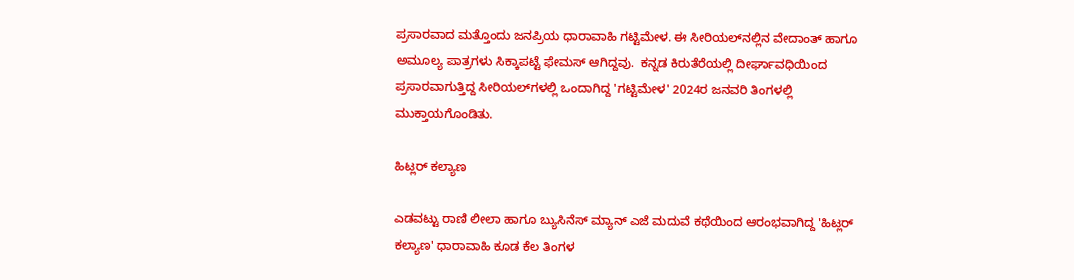ಪ್ರಸಾರವಾದ ಮತ್ತೊಂದು ಜನಪ್ರಿಯ ಧಾರಾವಾಹಿ ಗಟ್ಟಿಮೇಳ. ಈ ಸೀರಿಯಲ್‌ನಲ್ಲಿನ ವೇದಾಂತ್ ಹಾಗೂ ಅಮೂಲ್ಯ ಪಾತ್ರಗಳು ಸಿಕ್ಕಾಪಟ್ಟೆ ಫೇಮಸ್ ಆಗಿದ್ದವು.  ಕನ್ನಡ ಕಿರುತೆರೆಯಲ್ಲಿ ದೀರ್ಘಾವಧಿಯಿಂದ ಪ್ರಸಾರವಾಗುತ್ತಿದ್ದ ಸೀರಿಯಲ್‌ಗಳಲ್ಲಿ ಒಂದಾಗಿದ್ದ 'ಗಟ್ಟಿಮೇಳ' 2024ರ ಜನವರಿ ತಿಂಗಳಲ್ಲಿ ಮುಕ್ತಾಯಗೊಂಡಿತು.

ಹಿಟ್ಲರ್ ಕಲ್ಯಾಣ

ಎಡವಟ್ಟು ರಾಣಿ ಲೀಲಾ ಹಾಗೂ ಬ್ಯುಸಿನೆಸ್ ಮ್ಯಾನ್ ಎಜೆ ಮದುವೆ ಕಥೆಯಿಂದ ಆರಂಭವಾಗಿದ್ದ 'ಹಿಟ್ಲರ್ ಕಲ್ಯಾಣ' ಧಾರಾವಾಹಿ ಕೂಡ ಕೆಲ ತಿಂಗಳ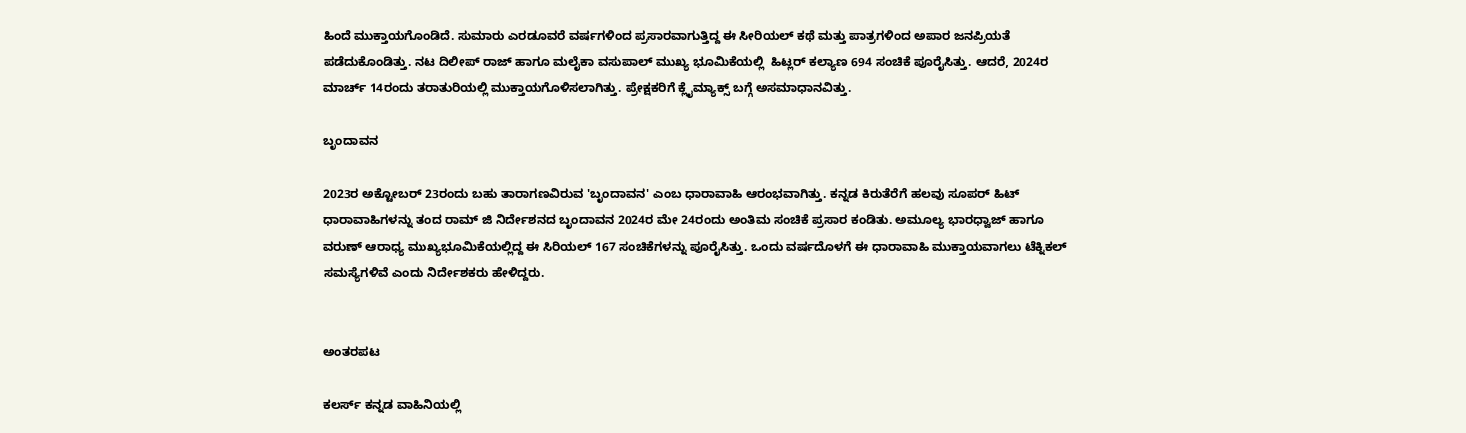ಹಿಂದೆ ಮುಕ್ತಾಯಗೊಂಡಿದೆ. ಸುಮಾರು ಎರಡೂವರೆ ವರ್ಷಗಳಿಂದ ಪ್ರಸಾರವಾಗುತ್ತಿದ್ದ ಈ ಸೀರಿಯಲ್ ಕಥೆ ಮತ್ತು ಪಾತ್ರಗಳಿಂದ ಅಪಾರ ಜನಪ್ರಿಯತೆ ಪಡೆದುಕೊಂಡಿತ್ತು. ನಟ ದಿಲೀಪ್ ರಾಜ್ ಹಾಗೂ ಮಲೈಕಾ ವಸುಪಾಲ್ ಮುಖ್ಯ ಭೂಮಿಕೆಯಲ್ಲಿ  ಹಿಟ್ಲರ್ ಕಲ್ಯಾಣ 694 ಸಂಚಿಕೆ ಪೂರೈಸಿತ್ತು. ಆದರೆ, 2024ರ ಮಾರ್ಚ್ 14ರಂದು ತರಾತುರಿಯಲ್ಲಿ ಮುಕ್ತಾಯಗೊಳಿಸಲಾಗಿತ್ತು. ಪ್ರೇಕ್ಷಕರಿಗೆ ಕ್ಲೈಮ್ಯಾಕ್ಸ್‌ ಬಗ್ಗೆ ಅಸಮಾಧಾನವಿತ್ತು.

ಬೃಂದಾವನ

2023ರ ಅಕ್ಟೋಬರ್ 23ರಂದು ಬಹು ತಾರಾಗಣವಿರುವ 'ಬೃಂದಾವನ' ಎಂಬ ಧಾರಾವಾಹಿ ಆರಂಭವಾಗಿತ್ತು. ಕನ್ನಡ ಕಿರುತೆರೆಗೆ ಹಲವು ಸೂಪರ್ ಹಿಟ್ ಧಾರಾವಾಹಿಗಳನ್ನು ತಂದ ರಾಮ್‌ ಜಿ ನಿರ್ದೇಶನದ ಬೃಂದಾವನ 2024ರ ಮೇ 24ರಂದು ಅಂತಿಮ ಸಂಚಿಕೆ ಪ್ರಸಾರ ಕಂಡಿತು. ಅಮೂಲ್ಯ ಭಾರಧ್ವಾಜ್ ಹಾಗೂ ವರುಣ್ ಆರಾಧ್ಯ ಮುಖ್ಯಭೂಮಿಕೆಯಲ್ಲಿದ್ದ ಈ ಸಿರಿಯಲ್ 167 ಸಂಚಿಕೆಗಳನ್ನು ಪೂರೈಸಿತ್ತು. ಒಂದು ವರ್ಷದೊಳಗೆ ಈ ಧಾರಾವಾಹಿ ಮುಕ್ತಾಯವಾಗಲು ಟೆಕ್ನಿಕಲ್ ಸಮಸ್ಯೆಗಳಿವೆ ಎಂದು ನಿರ್ದೇಶಕರು ಹೇಳಿದ್ದರು.


ಅಂತರಪಟ

ಕಲರ್ಸ್ ಕನ್ನಡ ವಾಹಿನಿಯಲ್ಲಿ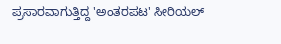ಪ್ರಸಾರವಾಗುತ್ತಿದ್ದ 'ಅಂತರಪಟ' ಸೀರಿಯಲ್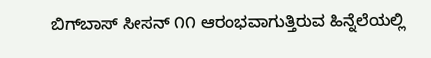ಬಿಗ್‌ಬಾಸ್ ಸೀಸನ್ ೧೧ ಆರಂಭವಾಗುತ್ತಿರುವ ಹಿನ್ನೆಲೆಯಲ್ಲಿ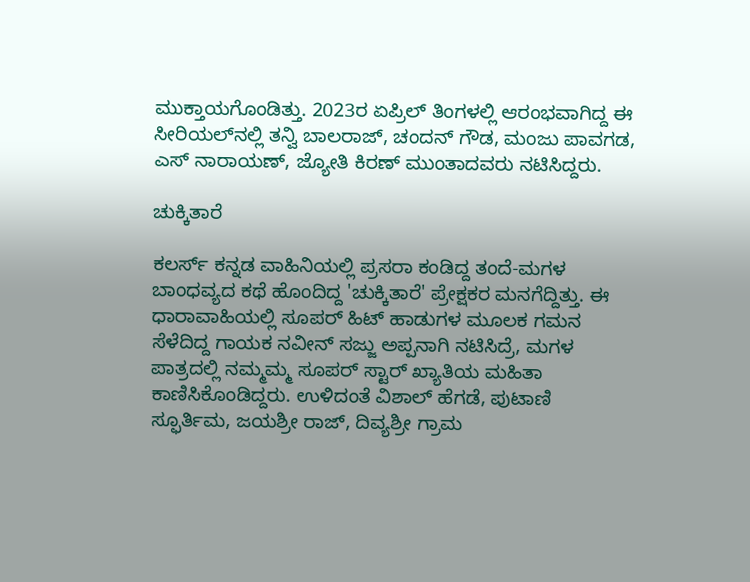ಮುಕ್ತಾಯಗೊಂಡಿತ್ತು. 2023ರ ಏಪ್ರಿಲ್ ತಿಂಗಳಲ್ಲಿ ಆರಂಭವಾಗಿದ್ದ ಈ ಸೀರಿಯಲ್‌ನಲ್ಲಿ ತನ್ವಿ ಬಾಲರಾಜ್, ಚಂದನ್ ಗೌಡ, ಮಂಜು ಪಾವಗಡ, ಎಸ್ ನಾರಾಯಣ್, ಜ್ಯೋತಿ ಕಿರಣ್ ಮುಂತಾದವರು ನಟಿಸಿದ್ದರು.

ಚುಕ್ಕಿತಾರೆ

ಕಲರ್ಸ್ ಕನ್ನಡ ವಾಹಿನಿಯಲ್ಲಿ ಪ್ರಸರಾ ಕಂಡಿದ್ದ ತಂದೆ-ಮಗಳ ಬಾಂಧವ್ಯದ ಕಥೆ ಹೊಂದಿದ್ದ 'ಚುಕ್ಕಿತಾರೆ' ಪ್ರೇಕ್ಷಕರ ಮನಗೆದ್ದಿತ್ತು. ಈ ಧಾರಾವಾಹಿಯಲ್ಲಿ ಸೂಪರ್ ಹಿಟ್ ಹಾಡುಗಳ ಮೂಲಕ ಗಮನ ಸೆಳೆದಿದ್ದ ಗಾಯಕ ನವೀನ್ ಸಜ್ಜು ಅಪ್ಪನಾಗಿ ನಟಿಸಿದ್ರೆ, ಮಗಳ ಪಾತ್ರದಲ್ಲಿ ನಮ್ಮಮ್ಮ ಸೂಪರ್ ಸ್ಟಾರ್ ಖ್ಯಾತಿಯ ಮಹಿತಾ ಕಾಣಿಸಿಕೊಂಡಿದ್ದರು. ಉಳಿದಂತೆ ವಿಶಾಲ್ ಹೆಗಡೆ, ಪುಟಾಣಿ ಸ್ಫೂರ್ತಿಮ, ಜಯಶ್ರೀ ರಾಜ್, ದಿವ್ಯಶ್ರೀ ಗ್ರಾಮ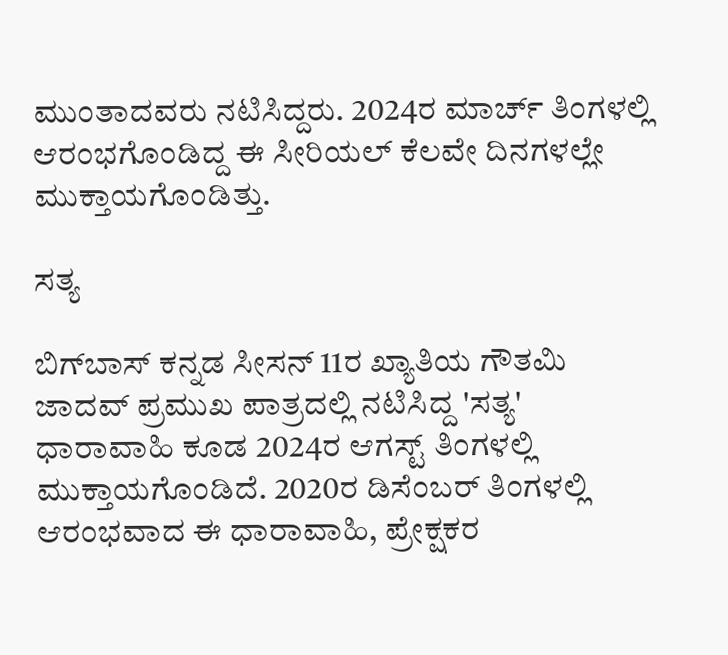ಮುಂತಾದವರು ನಟಿಸಿದ್ದರು. 2024ರ ಮಾರ್ಚ್‌ ತಿಂಗಳಲ್ಲಿ ಆರಂಭಗೊಂಡಿದ್ದ ಈ ಸೀರಿಯಲ್ ಕೆಲವೇ ದಿನಗಳಲ್ಲೇ ಮುಕ್ತಾಯಗೊಂಡಿತ್ತು.

ಸತ್ಯ

ಬಿಗ್‌ಬಾಸ್ ಕನ್ನಡ ಸೀಸನ್ 11ರ ಖ್ಯಾತಿಯ ಗೌತಮಿ ಜಾದವ್ ಪ್ರಮುಖ ಪಾತ್ರದಲ್ಲಿ ನಟಿಸಿದ್ದ 'ಸತ್ಯ' ಧಾರಾವಾಹಿ ಕೂಡ 2024ರ ಆಗಸ್ಟ್ ತಿಂಗಳಲ್ಲಿ ಮುಕ್ತಾಯಗೊಂಡಿದೆ. 2020ರ ಡಿಸೆಂಬರ್ ತಿಂಗಳಲ್ಲಿ ಆರಂಭವಾದ ಈ ಧಾರಾವಾಹಿ, ಪ್ರೇಕ್ಷಕರ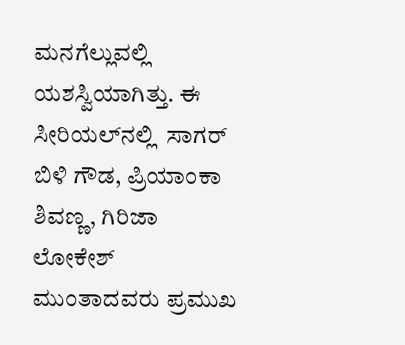ಮನಗೆಲ್ಲುವಲ್ಲಿ ಯಶಸ್ವಿಯಾಗಿತ್ತು. ಈ ಸೀರಿಯಲ್‌ನಲ್ಲಿ  ಸಾಗರ್ ಬಿಳಿ ಗೌಡ, ಪ್ರಿಯಾಂಕಾ ಶಿವಣ್ಣ, ಗಿರಿಜಾ ಲೋಕೇಶ್ ಮುಂತಾದವರು ಪ್ರಮುಖ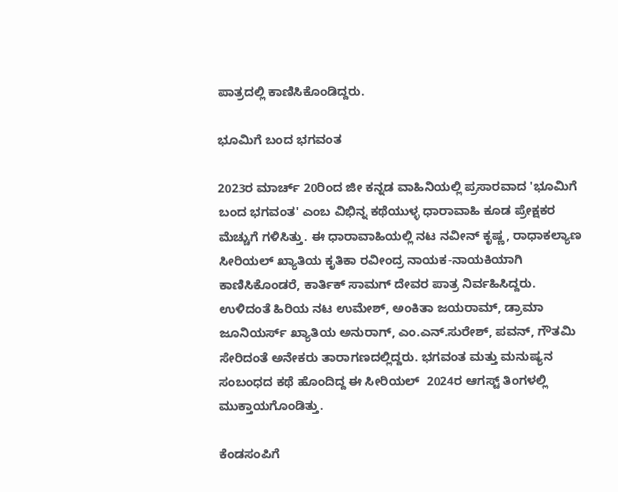ಪಾತ್ರದಲ್ಲಿ ಕಾಣಿಸಿಕೊಂಡಿದ್ದರು.

ಭೂಮಿಗೆ ಬಂದ ಭಗವಂತ

2023ರ ಮಾರ್ಚ್ 20ರಿಂದ ಜೀ ಕನ್ನಡ ವಾಹಿನಿಯಲ್ಲಿ ಪ್ರಸಾರವಾದ 'ಭೂಮಿಗೆ ಬಂದ ಭಗವಂತ' ಎಂಬ ವಿಭಿನ್ನ ಕಥೆಯುಳ್ಳ ಧಾರಾವಾಹಿ ಕೂಡ ಪ್ರೇಕ್ಷಕರ ಮೆಚ್ಚುಗೆ ಗಳಿಸಿತ್ತು. ಈ ಧಾರಾವಾಹಿಯಲ್ಲಿ ನಟ ನವೀನ್ ಕೃಷ್ಣ, ರಾಧಾಕಲ್ಯಾಣ ಸೀರಿಯಲ್ ಖ್ಯಾತಿಯ ಕೃತಿಕಾ ರವೀಂದ್ರ ನಾಯಕ-ನಾಯಕಿಯಾಗಿ ಕಾಣಿಸಿಕೊಂಡರೆ, ಕಾರ್ತಿಕ್ ಸಾಮಗ್ ದೇವರ ಪಾತ್ರ ನಿರ್ವಹಿಸಿದ್ದರು. ಉಳಿದಂತೆ ಹಿರಿಯ ನಟ ಉಮೇಶ್, ಅಂಕಿತಾ ಜಯರಾಮ್, ಡ್ರಾಮಾ ಜೂನಿಯರ್ಸ್ ಖ್ಯಾತಿಯ ಅನುರಾಗ್, ಎಂ.ಎನ್.ಸುರೇಶ್, ಪವನ್, ಗೌತಮಿ  ಸೇರಿದಂತೆ ಅನೇಕರು ತಾರಾಗಣದಲ್ಲಿದ್ದರು. ಭಗವಂತ ಮತ್ತು ಮನುಷ್ಯನ ಸಂಬಂಧದ ಕಥೆ ಹೊಂದಿದ್ದ ಈ ಸೀರಿಯಲ್  2024ರ ಆಗಸ್ಟ್ ತಿಂಗಳಲ್ಲಿ ಮುಕ್ತಾಯಗೊಂಡಿತ್ತು.

ಕೆಂಡಸಂಪಿಗೆ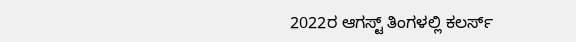2022ರ ಆಗಸ್ಟ್ ತಿಂಗಳಲ್ಲಿ ಕಲರ್ಸ್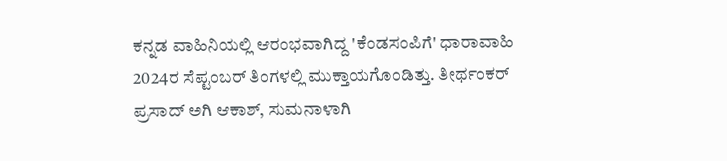ಕನ್ನಡ ವಾಹಿನಿಯಲ್ಲಿ ಆರಂಭವಾಗಿದ್ದ 'ಕೆಂಡಸಂಪಿಗೆ' ಧಾರಾವಾಹಿ 2024ರ ಸೆಪ್ಟಂಬರ್ ತಿಂಗಳಲ್ಲಿ ಮುಕ್ತಾಯಗೊಂಡಿತ್ತು. ತೀರ್ಥಂಕರ್ ಪ್ರಸಾದ್ ಅಗಿ ಆಕಾಶ್, ಸುಮನಾಳಾಗಿ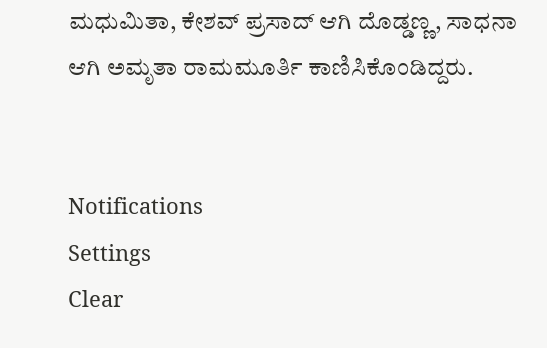ಮಧುಮಿತಾ, ಕೇಶವ್ ಪ್ರಸಾದ್ ಆಗಿ ದೊಡ್ಡಣ್ಣ, ಸಾಧನಾ ಆಗಿ ಅಮೃತಾ ರಾಮಮೂರ್ತಿ ಕಾಣಿಸಿಕೊಂಡಿದ್ದರು.


Notifications
Settings
Clear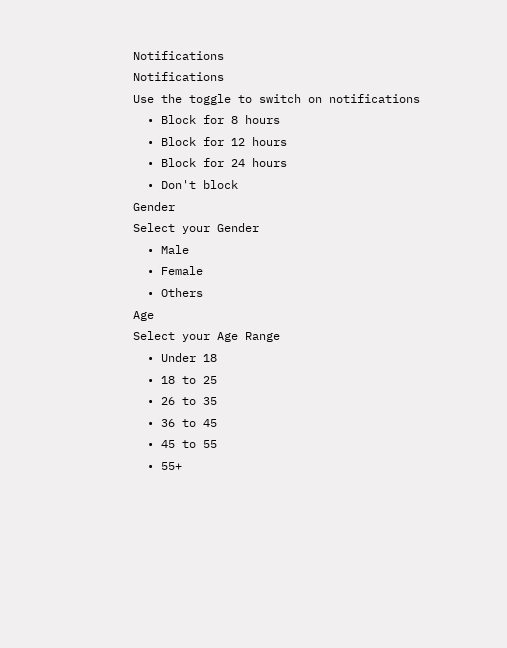Notifications
Notifications
Use the toggle to switch on notifications
  • Block for 8 hours
  • Block for 12 hours
  • Block for 24 hours
  • Don't block
Gender
Select your Gender
  • Male
  • Female
  • Others
Age
Select your Age Range
  • Under 18
  • 18 to 25
  • 26 to 35
  • 36 to 45
  • 45 to 55
  • 55+